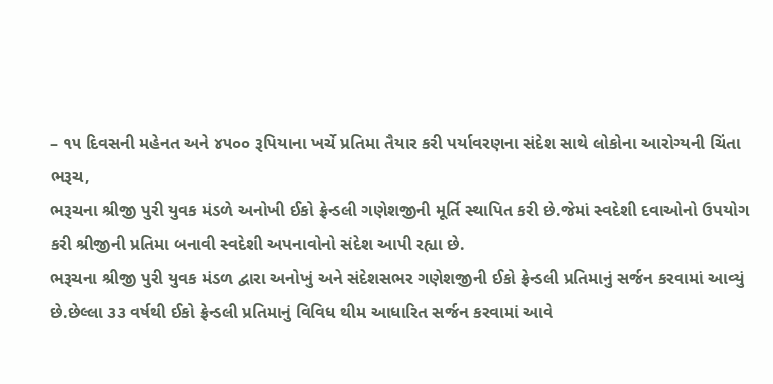– ૧૫ દિવસની મહેનત અને ૪૫૦૦ રૂપિયાના ખર્ચે પ્રતિમા તૈયાર કરી પર્યાવરણના સંદેશ સાથે લોકોના આરોગ્યની ચિંતા
ભરૂચ,
ભરૂચના શ્રીજી પુરી યુવક મંડળે અનોખી ઈકો ફ્રેન્ડલી ગણેશજીની મૂર્તિ સ્થાપિત કરી છે.જેમાં સ્વદેશી દવાઓનો ઉપયોગ કરી શ્રીજીની પ્રતિમા બનાવી સ્વદેશી અપનાવોનો સંદેશ આપી રહ્યા છે.
ભરૂચના શ્રીજી પુરી યુવક મંડળ દ્વારા અનોખું અને સંદેશસભર ગણેશજીની ઈકો ફ્રેન્ડલી પ્રતિમાનું સર્જન કરવામાં આવ્યું છે.છેલ્લા ૩૩ વર્ષથી ઈકો ફ્રેન્ડલી પ્રતિમાનું વિવિધ થીમ આધારિત સર્જન કરવામાં આવે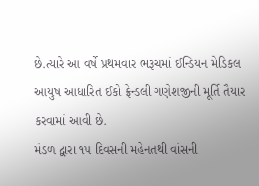છે.ત્યારે આ વર્ષે પ્રથમવાર ભરૂચમાં ઈન્ડિયન મેડિકલ આયુષ આધારિત ઈકો ફ્રેન્ડલી ગણેશજીની મૂર્તિ તૈયાર કરવામાં આવી છે.
મંડળ દ્વારા ૧૫ દિવસની મહેનતથી વાંસની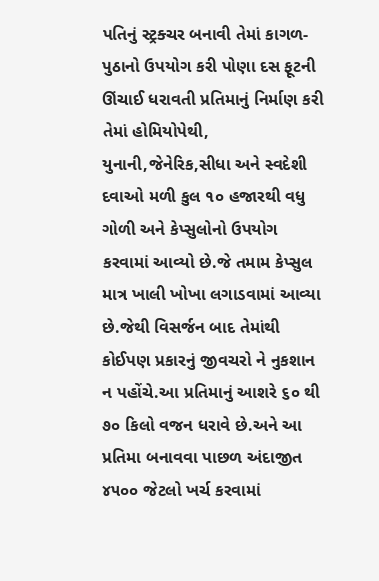પતિનું સ્ટ્રક્ચર બનાવી તેમાં કાગળ-પુઠાનો ઉપયોગ કરી પોણા દસ ફૂટની ઊંચાઈ ધરાવતી પ્રતિમાનું નિર્માણ કરી તેમાં હોમિયોપેથી, યુનાની,જેનેરિક,સીધા અને સ્વદેશી દવાઓ મળી કુલ ૧૦ હજારથી વધુ ગોળી અને કેપ્સુલોનો ઉપયોગ કરવામાં આવ્યો છે.જે તમામ કેપ્સુલ માત્ર ખાલી ખોખા લગાડવામાં આવ્યા છે.જેથી વિસર્જન બાદ તેમાંથી કોઈપણ પ્રકારનું જીવચરો ને નુકશાન ન પહોંચે.આ પ્રતિમાનું આશરે ૬૦ થી ૭૦ કિલો વજન ધરાવે છે.અને આ પ્રતિમા બનાવવા પાછળ અંદાજીત ૪૫૦૦ જેટલો ખર્ચ કરવામાં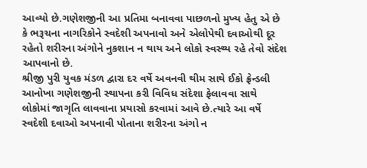આવ્યો છે.ગણેશજીની આ પ્રતિમા બનાવવા પાછળનો મુખ્ય હેતુ એ છે કે ભરૂચના નાગરિકોને સ્વદેશી અપનાવો અને એલોપેથી દવાઓથી દૂર રહેતો શરીરના અંગોને નુકશાન ન થાય અને લોકો સ્વસ્થ્ય રહે તેવો સંદેશ આપવાનો છે.
શ્રીજી પુરી યુવક મંડળ દ્વારા દર વર્ષે અવનવી થીમ સાથે ઈકો ફ્રેન્ડલી આનોખા ગણેશજીની સ્થાપના કરી વિવિધ સંદેશા ફેલાવવા સાથે લોકોમાં જાગૃતિ લાવવાના પ્રયાસો કરવામાં આવે છે.ત્યારે આ વર્ષે સ્વદેશી દવાઓ અપનાવી પોતાના શરીરના અંગો ન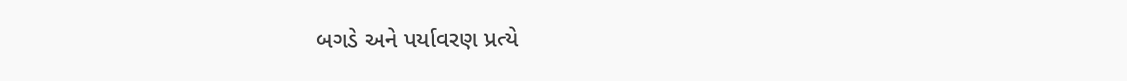બગડે અને પર્યાવરણ પ્રત્યે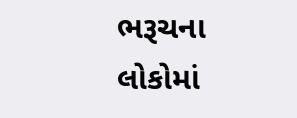ભરૂચના લોકોમાં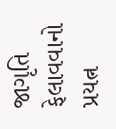જાગૃતિ ફેલાવવાનો પ્રયત્ન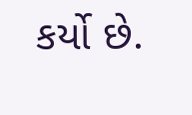કર્યો છે.